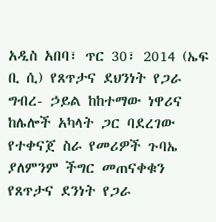አዲስ አበባ፣ ጥር 30፣ 2014 (ኤፍ ቢ ሲ) የጸጥታና ደህንነት የጋራ ግብረ- ኃይል ከከተማው ነዋሪና ከሌሎች አካላት ጋር ባደረገው የተቀናጀ ስራ የመሪዎች ጉባኤ ያለምንም ችግር መጠናቀቁን የጸጥታና ደንነት የጋራ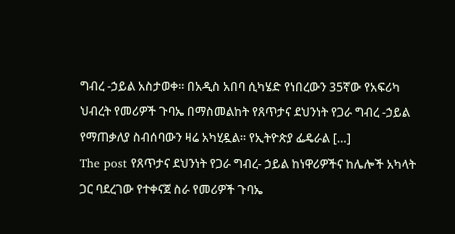ግብረ -ኃይል አስታወቀ። በአዲስ አበባ ሲካሄድ የነበረውን 35ኛው የአፍሪካ ህብረት የመሪዎች ጉባኤ በማስመልከት የጸጥታና ደህንነት የጋራ ግብረ -ኃይል የማጠቃለያ ስብሰባውን ዛሬ አካሂዷል። የኢትዮጵያ ፌዴራል […]
The post የጸጥታና ደህንነት የጋራ ግብረ- ኃይል ከነዋሪዎችና ከሌሎች አካላት ጋር ባደረገው የተቀናጀ ስራ የመሪዎች ጉባኤ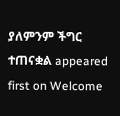ያለምንም ችግር ተጠናቋል appeared first on Welcome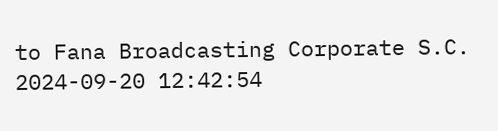to Fana Broadcasting Corporate S.C.
2024-09-20 12:42:54